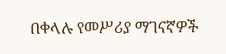በቀላሉ የመሥሪያ ማገናኛዎች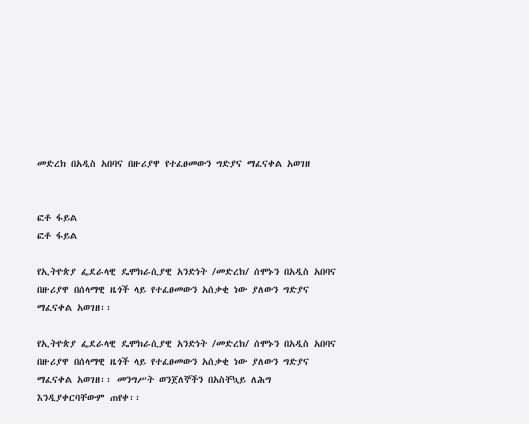መድረክ በአዲስ አበባና በዙሪያዋ የተፈፀመውን ግድያና ማፈናቀል አወገዘ


ፎቶ ፋይል
ፎቶ ፋይል

የኢትዮጵያ ፌደራላዊ ዴሞክራሲያዊ አንድነት /መድረክ/ ሰሞኑን በአዲስ አበባና በዙሪያዋ በሰላማዊ ዜጎች ላይ የተፈፀመውን አሰቃቂ ነው ያለውን ግድያና ማፈናቀል አወገዘ፡፡

የኢትዮጵያ ፌደራላዊ ዴሞክራሲያዊ አንድነት /መድረክ/ ሰሞኑን በአዲስ አበባና በዙሪያዋ በሰላማዊ ዜጎች ላይ የተፈፀመውን አሰቃቂ ነው ያለውን ግድያና ማፈናቀል አወገዘ፡፡ መንግሥት ወንጀለኞችን በአስቸኳይ ለሕግ እንዲያቀርባቸውም ጠየቀ፡፡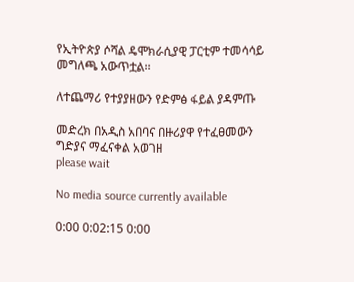የኢትዮጵያ ሶሻል ዴሞክራሲያዊ ፓርቲም ተመሳሳይ መግለጫ አውጥቷል፡፡

ለተጨማሪ የተያያዘውን የድምፅ ፋይል ያዳምጡ

መድረክ በአዲስ አበባና በዙሪያዋ የተፈፀመውን ግድያና ማፈናቀል አወገዘ
please wait

No media source currently available

0:00 0:02:15 0:00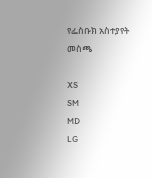የፌስቡክ አስተያየት መስጫ

XS
SM
MD
LG